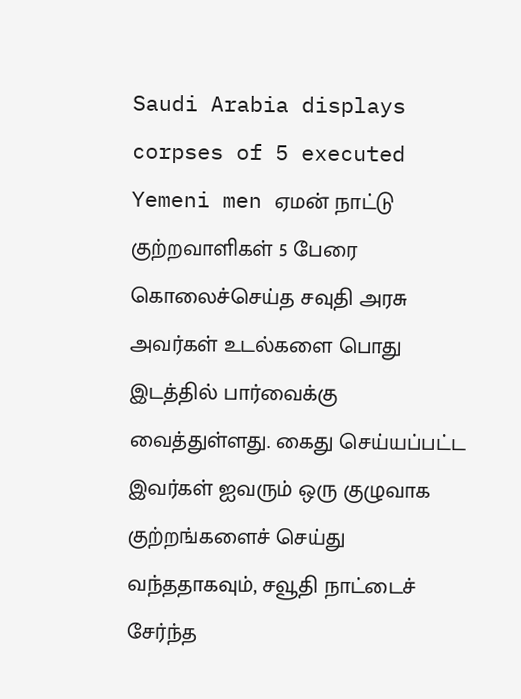Saudi Arabia displays corpses of 5 executed Yemeni men ஏமன் நாட்டு குற்றவாளிகள் 5 பேரை கொலைச்செய்த சவுதி அரசு அவர்கள் உடல்களை பொது இடத்தில் பார்வைக்கு வைத்துள்ளது. கைது செய்யப்பட்ட இவர்கள் ஐவரும் ஒரு குழுவாக குற்றங்களைச் செய்து வந்ததாகவும், சவூதி நாட்டைச் சேர்ந்த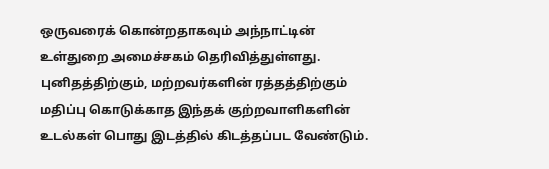ஒருவரைக் கொன்றதாகவும் அந்நாட்டின் உள்துறை அமைச்சகம் தெரிவித்துள்ளது. புனிதத்திற்கும், மற்றவர்களின் ரத்தத்திற்கும் மதிப்பு கொடுக்காத இந்தக் குற்றவாளிகளின் உடல்கள் பொது இடத்தில் கிடத்தப்பட வேண்டும்.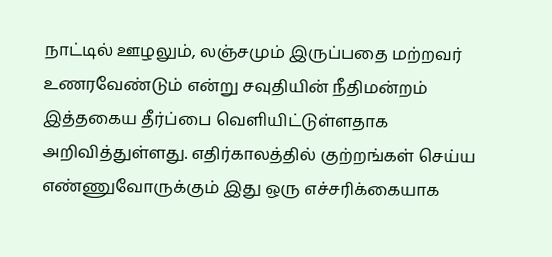நாட்டில் ஊழலும், லஞ்சமும் இருப்பதை மற்றவர் உணரவேண்டும் என்று சவுதியின் நீதிமன்றம் இத்தகைய தீர்ப்பை வெளியிட்டுள்ளதாக அறிவித்துள்ளது. எதிர்காலத்தில் குற்றங்கள் செய்ய எண்ணுவோருக்கும் இது ஒரு எச்சரிக்கையாக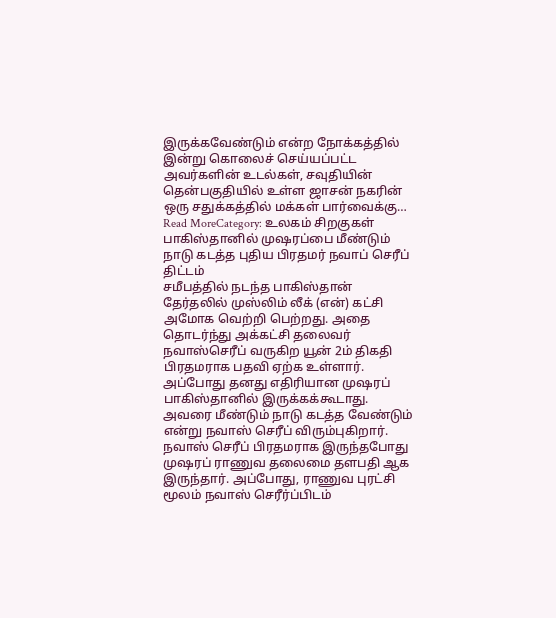இருக்கவேண்டும் என்ற நோக்கத்தில் இன்று கொலைச் செய்யப்பட்ட அவர்களின் உடல்கள், சவுதியின் தென்பகுதியில் உள்ள ஜாசன் நகரின் ஒரு சதுக்கத்தில் மக்கள் பார்வைக்கு…
Read MoreCategory: உலகம் சிறகுகள்
பாகிஸ்தானில் முஷரப்பை மீண்டும் நாடு கடத்த புதிய பிரதமர் நவாப் செரீப் திட்டம்
சமீபத்தில் நடந்த பாகிஸ்தான் தேர்தலில் முஸ்லிம் லீக் (என்) கட்சி அமோக வெற்றி பெற்றது. அதை தொடர்ந்து அக்கட்சி தலைவர் நவாஸ்செரீப் வருகிற யூன் 2ம் திகதி பிரதமராக பதவி ஏற்க உள்ளார். அப்போது தனது எதிரியான முஷரப் பாகிஸ்தானில் இருக்கக்கூடாது. அவரை மீண்டும் நாடு கடத்த வேண்டும் என்று நவாஸ் செரீப் விரும்புகிறார். நவாஸ் செரீப் பிரதமராக இருந்தபோது முஷரப் ராணுவ தலைமை தளபதி ஆக இருந்தார். அப்போது, ராணுவ புரட்சி மூலம் நவாஸ் செரீர்ப்பிடம்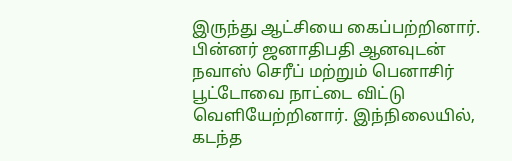இருந்து ஆட்சியை கைப்பற்றினார். பின்னர் ஜனாதிபதி ஆனவுடன் நவாஸ் செரீப் மற்றும் பெனாசிர் பூட்டோவை நாட்டை விட்டு வெளியேற்றினார். இந்நிலையில், கடந்த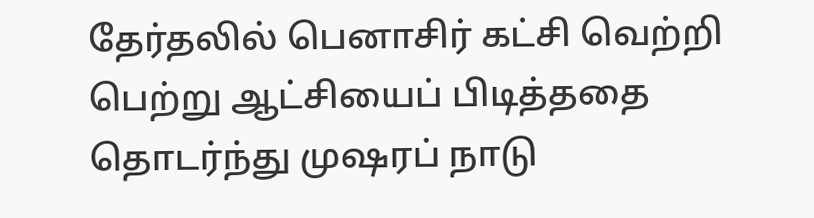தேர்தலில் பெனாசிர் கட்சி வெற்றி பெற்று ஆட்சியைப் பிடித்ததை தொடர்ந்து முஷரப் நாடு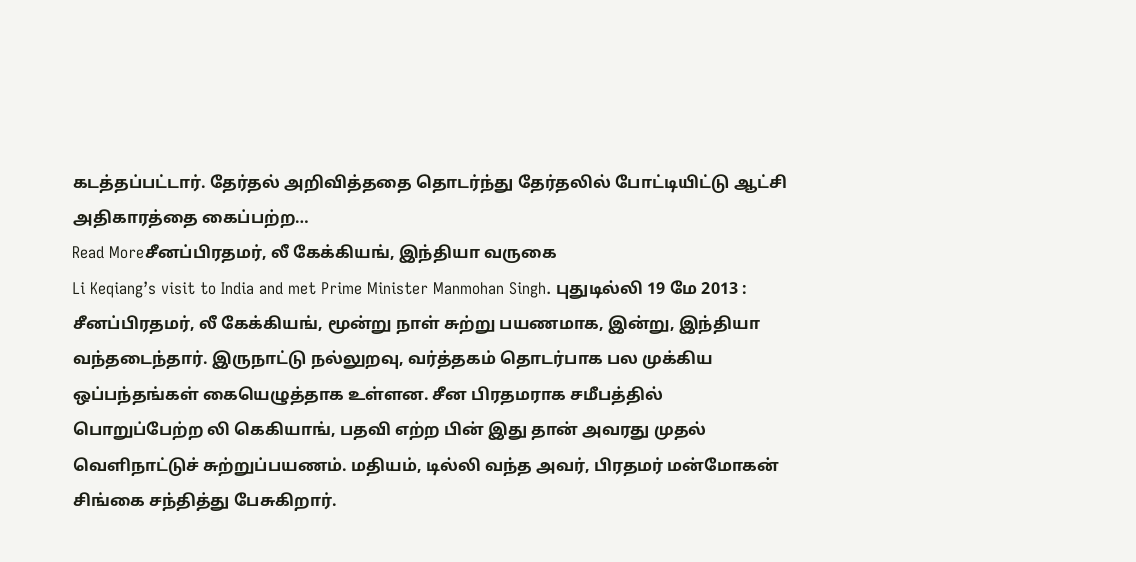கடத்தப்பட்டார். தேர்தல் அறிவித்ததை தொடர்ந்து தேர்தலில் போட்டியிட்டு ஆட்சி அதிகாரத்தை கைப்பற்ற…
Read Moreசீனப்பிரதமர், லீ கேக்கியங், இந்தியா வருகை
Li Keqiang’s visit to India and met Prime Minister Manmohan Singh. புதுடில்லி 19 மே 2013 : சீனப்பிரதமர், லீ கேக்கியங், மூன்று நாள் சுற்று பயணமாக, இன்று, இந்தியா வந்தடைந்தார். இருநாட்டு நல்லுறவு, வர்த்தகம் தொடர்பாக பல முக்கிய ஒப்பந்தங்கள் கையெழுத்தாக உள்ளன. சீன பிரதமராக சமீபத்தில் பொறுப்பேற்ற லி கெகியாங், பதவி எற்ற பின் இது தான் அவரது முதல் வெளிநாட்டுச் சுற்றுப்பயணம். மதியம், டில்லி வந்த அவர், பிரதமர் மன்மோகன் சிங்கை சந்தித்து பேசுகிறார்.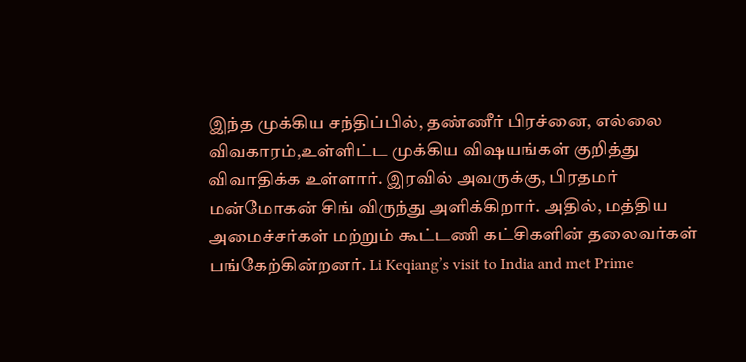இந்த முக்கிய சந்திப்பில், தண்ணீர் பிரச்னை, எல்லை விவகாரம்,உள்ளிட்ட முக்கிய விஷயங்கள் குறித்து விவாதிக்க உள்ளார். இரவில் அவருக்கு, பிரதமர் மன்மோகன் சிங் விருந்து அளிக்கிறார். அதில், மத்திய அமைச்சர்கள் மற்றும் கூட்டணி கட்சிகளின் தலைவர்கள் பங்கேற்கின்றனர். Li Keqiang’s visit to India and met Prime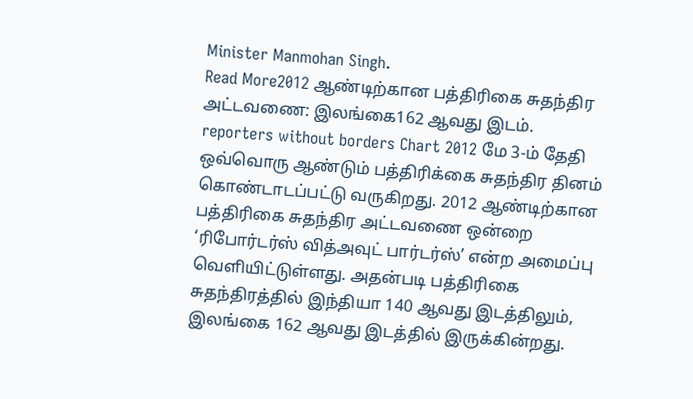Minister Manmohan Singh.
Read More2012 ஆண்டிற்கான பத்திரிகை சுதந்திர அட்டவணை: இலங்கை162 ஆவது இடம்.
reporters without borders Chart 2012 மே 3-ம் தேதி ஒவ்வொரு ஆண்டும் பத்திரிக்கை சுதந்திர தினம் கொண்டாடப்பட்டு வருகிறது. 2012 ஆண்டிற்கான பத்திரிகை சுதந்திர அட்டவணை ஒன்றை ‘ரிபோர்டர்ஸ் வித்அவுட் பார்டர்ஸ்’ என்ற அமைப்பு வெளியிட்டுள்ளது. அதன்படி பத்திரிகை சுதந்திரத்தில் இந்தியா 140 ஆவது இடத்திலும், இலங்கை 162 ஆவது இடத்தில் இருக்கின்றது.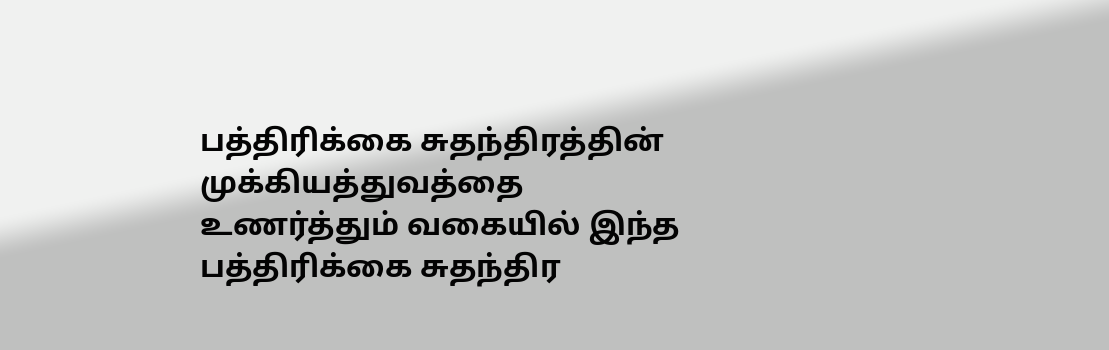பத்திரிக்கை சுதந்திரத்தின் முக்கியத்துவத்தை உணர்த்தும் வகையில் இந்த பத்திரிக்கை சுதந்திர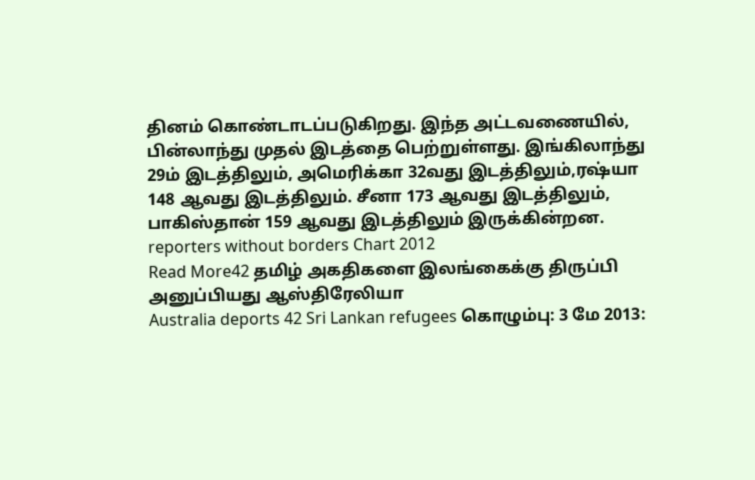தினம் கொண்டாடப்படுகிறது. இந்த அட்டவணையில், பின்லாந்து முதல் இடத்தை பெற்றுள்ளது. இங்கிலாந்து 29ம் இடத்திலும், அமெரிக்கா 32வது இடத்திலும்,ரஷ்யா 148 ஆவது இடத்திலும். சீனா 173 ஆவது இடத்திலும், பாகிஸ்தான் 159 ஆவது இடத்திலும் இருக்கின்றன. reporters without borders Chart 2012
Read More42 தமிழ் அகதிகளை இலங்கைக்கு திருப்பி அனுப்பியது ஆஸ்திரேலியா
Australia deports 42 Sri Lankan refugees கொழும்பு: 3 மே 2013: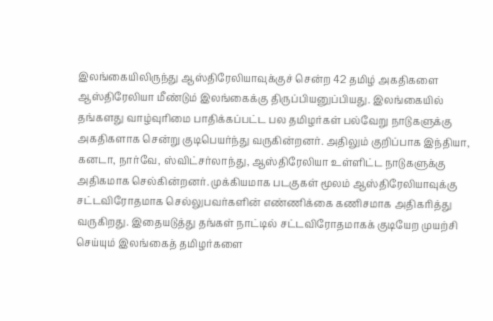இலங்கையிலிருந்து ஆஸ்திரேலியாவுக்குச் சென்ற 42 தமிழ் அகதிகளை ஆஸ்திரேலியா மீண்டும் இலங்கைக்கு திருப்பியனுப்பியது. இலங்கையில் தங்களது வாழ்வுரிமை பாதிக்கப்பட்ட பல தமிழர்கள் பல்வேறு நாடுகளுக்கு அகதிகளாக சென்று குடிபெயர்ந்து வருகின்றனர். அதிலும் குறிப்பாக இந்தியா, கனடா, நார்வே, ஸ்விட்சர்லாந்து, ஆஸ்திரேலியா உள்ளிட்ட நாடுகளுக்கு அதிகமாக செல்கின்றனர். முக்கியமாக படகுகள் மூலம் ஆஸ்திரேலியாவுக்கு சட்டவிரோதமாக செல்லுபவர்களின் எண்ணிக்கை கணிசமாக அதிகரித்து வருகிறது. இதையடுத்து தங்கள் நாட்டில் சட்டவிரோதமாகக் குடியேற முயற்சி செய்யும் இலங்கைத் தமிழர்களை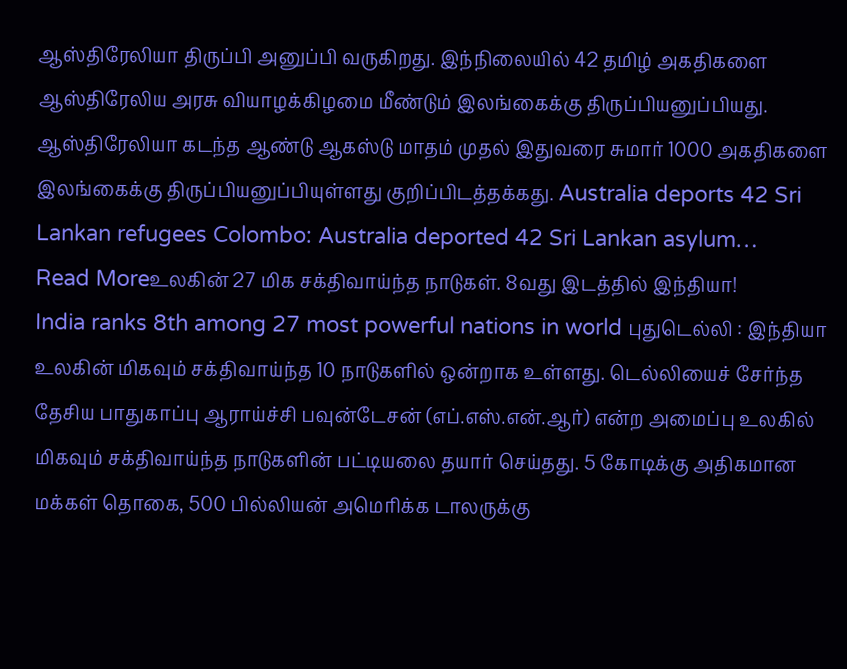ஆஸ்திரேலியா திருப்பி அனுப்பி வருகிறது. இந்நிலையில் 42 தமிழ் அகதிகளை ஆஸ்திரேலிய அரசு வியாழக்கிழமை மீண்டும் இலங்கைக்கு திருப்பியனுப்பியது. ஆஸ்திரேலியா கடந்த ஆண்டு ஆகஸ்டு மாதம் முதல் இதுவரை சுமார் 1000 அகதிகளை இலங்கைக்கு திருப்பியனுப்பியுள்ளது குறிப்பிடத்தக்கது. Australia deports 42 Sri Lankan refugees Colombo: Australia deported 42 Sri Lankan asylum…
Read Moreஉலகின் 27 மிக சக்திவாய்ந்த நாடுகள். 8வது இடத்தில் இந்தியா!
India ranks 8th among 27 most powerful nations in world புதுடெல்லி : இந்தியா உலகின் மிகவும் சக்திவாய்ந்த 10 நாடுகளில் ஒன்றாக உள்ளது. டெல்லியைச் சேர்ந்த தேசிய பாதுகாப்பு ஆராய்ச்சி பவுன்டேசன் (எப்.எஸ்.என்.ஆர்) என்ற அமைப்பு உலகில் மிகவும் சக்திவாய்ந்த நாடுகளின் பட்டியலை தயார் செய்தது. 5 கோடிக்கு அதிகமான மக்கள் தொகை, 500 பில்லியன் அமெரிக்க டாலருக்கு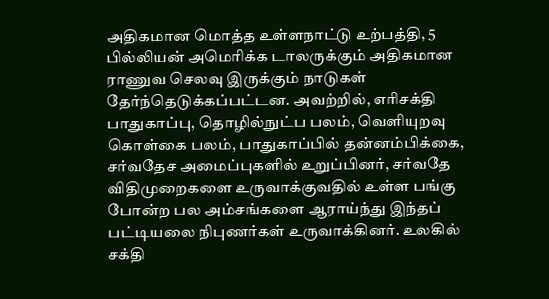அதிகமான மொத்த உள்ளநாட்டு உற்பத்தி, 5 பில்லியன் அமெரிக்க டாலருக்கும் அதிகமான ராணுவ செலவு இருக்கும் நாடுகள் தேர்ந்தெடுக்கப்பட்டன. அவற்றில், எரிசக்தி பாதுகாப்பு, தொழில்நுட்ப பலம், வெளியுறவு கொள்கை பலம், பாதுகாப்பில் தன்னம்பிக்கை, சர்வதேச அமைப்புகளில் உறுப்பினர், சர்வதே விதிமுறைகளை உருவாக்குவதில் உள்ள பங்கு போன்ற பல அம்சங்களை ஆராய்ந்து இந்தப் பட்டியலை நிபுணர்கள் உருவாக்கினர். உலகில் சக்தி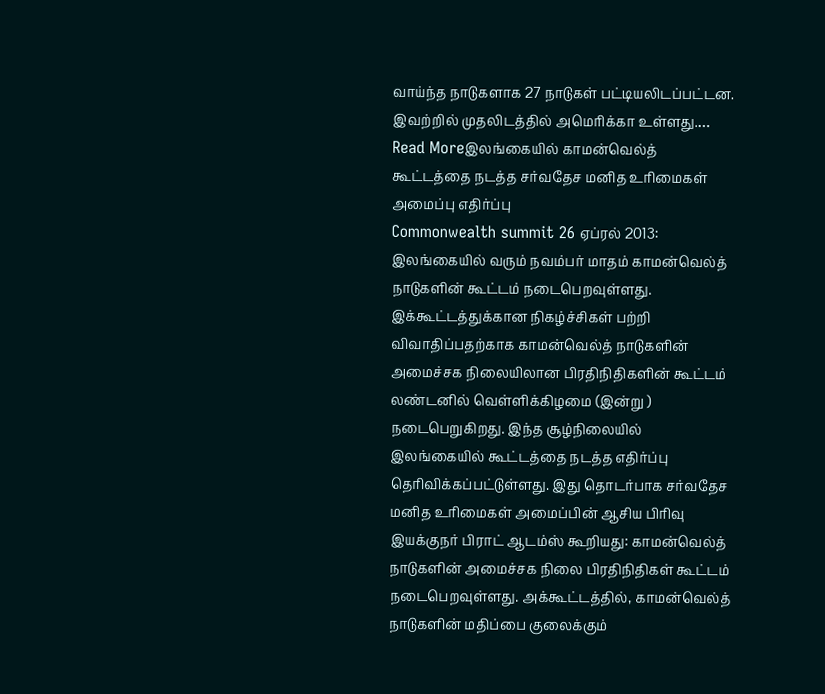வாய்ந்த நாடுகளாக 27 நாடுகள் பட்டியலிடப்பட்டன. இவற்றில் முதலிடத்தில் அமெரிக்கா உள்ளது.…
Read Moreஇலங்கையில் காமன்வெல்த் கூட்டத்தை நடத்த சர்வதேச மனித உரிமைகள் அமைப்பு எதிர்ப்பு
Commonwealth summit 26 ஏப்ரல் 2013: இலங்கையில் வரும் நவம்பர் மாதம் காமன்வெல்த் நாடுகளின் கூட்டம் நடைபெறவுள்ளது. இக்கூட்டத்துக்கான நிகழ்ச்சிகள் பற்றி விவாதிப்பதற்காக காமன்வெல்த் நாடுகளின் அமைச்சக நிலையிலான பிரதிநிதிகளின் கூட்டம் லண்டனில் வெள்ளிக்கிழமை (இன்று ) நடைபெறுகிறது. இந்த சூழ்நிலையில் இலங்கையில் கூட்டத்தை நடத்த எதிர்ப்பு தெரிவிக்கப்பட்டுள்ளது. இது தொடர்பாக சர்வதேச மனித உரிமைகள் அமைப்பின் ஆசிய பிரிவு இயக்குநர் பிராட் ஆடம்ஸ் கூறியது: காமன்வெல்த் நாடுகளின் அமைச்சக நிலை பிரதிநிதிகள் கூட்டம் நடைபெறவுள்ளது. அக்கூட்டத்தில், காமன்வெல்த் நாடுகளின் மதிப்பை குலைக்கும்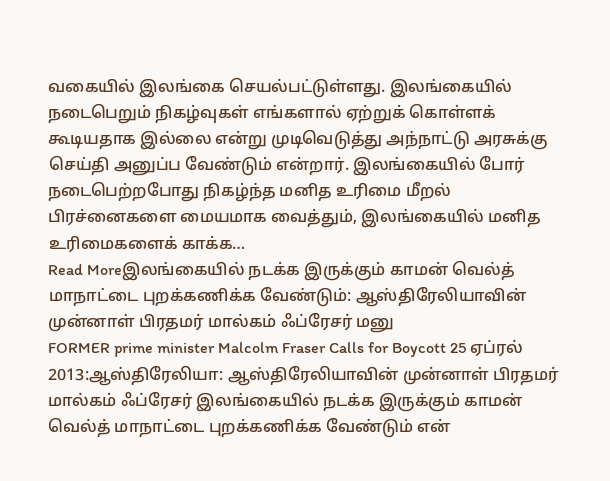வகையில் இலங்கை செயல்பட்டுள்ளது. இலங்கையில் நடைபெறும் நிகழ்வுகள் எங்களால் ஏற்றுக் கொள்ளக் கூடியதாக இல்லை என்று முடிவெடுத்து அந்நாட்டு அரசுக்கு செய்தி அனுப்ப வேண்டும் என்றார். இலங்கையில் போர் நடைபெற்றபோது நிகழ்ந்த மனித உரிமை மீறல் பிரச்னைகளை மையமாக வைத்தும், இலங்கையில் மனித உரிமைகளைக் காக்க…
Read Moreஇலங்கையில் நடக்க இருக்கும் காமன் வெல்த் மாநாட்டை புறக்கணிக்க வேண்டும்: ஆஸ்திரேலியாவின் முன்னாள் பிரதமர் மால்கம் ஃப்ரேசர் மனு
FORMER prime minister Malcolm Fraser Calls for Boycott 25 ஏப்ரல் 2013:ஆஸ்திரேலியா: ஆஸ்திரேலியாவின் முன்னாள் பிரதமர் மால்கம் ஃப்ரேசர் இலங்கையில் நடக்க இருக்கும் காமன் வெல்த் மாநாட்டை புறக்கணிக்க வேண்டும் என்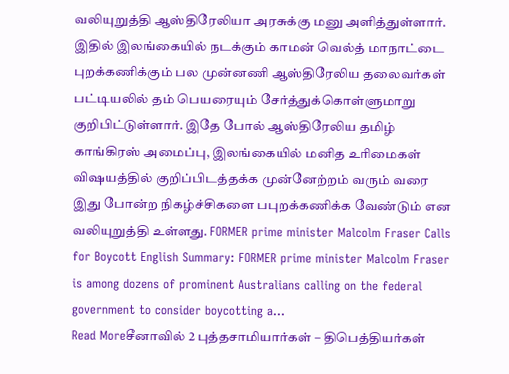வலியுறுத்தி ஆஸ்திரேலியா அரசுக்கு மனு அளித்துள்ளார். இதில் இலங்கையில் நடக்கும் காமன் வெல்த் மாநாட்டை புறக்கணிக்கும் பல முன்னணி ஆஸ்திரேலிய தலைவர்கள் பட்டியலில் தம் பெயரையும் சேர்த்துக்கொள்ளுமாறு குறிபிட்டுள்ளார். இதே போல் ஆஸ்திரேலிய தமிழ் காங்கிரஸ் அமைப்பு, இலங்கையில் மனித உரிமைகள் விஷயத்தில் குறிப்பிடத்தக்க முன்னேற்றம் வரும் வரை இது போன்ற நிகழ்ச்சிகளை பபுறக்கணிக்க வேண்டும் என வலியுறுத்தி உள்ளது. FORMER prime minister Malcolm Fraser Calls for Boycott English Summary: FORMER prime minister Malcolm Fraser is among dozens of prominent Australians calling on the federal government to consider boycotting a…
Read Moreசீனாவில் 2 புத்தசாமியார்கள் – திபெத்தியர்கள்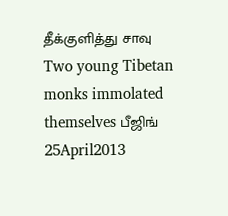தீக்குளித்து சாவு
Two young Tibetan monks immolated themselves பீஜிங் 25April2013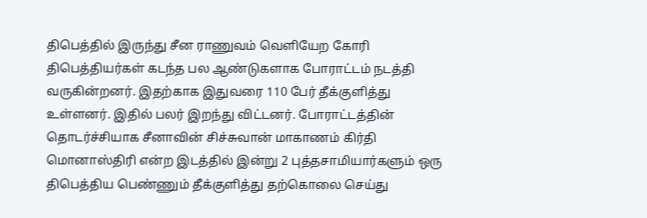திபெத்தில் இருந்து சீன ராணுவம் வெளியேற கோரி திபெத்தியர்கள் கடந்த பல ஆண்டுகளாக போராட்டம் நடத்தி வருகின்றனர். இதற்காக இதுவரை 110 பேர் தீக்குளித்து உள்ளனர். இதில் பலர் இறந்து விட்டனர். போராட்டத்தின் தொடர்ச்சியாக சீனாவின் சிச்சுவான் மாகாணம் கிர்தி மொனாஸ்திரி என்ற இடத்தில் இன்று 2 புத்தசாமியார்களும் ஒரு திபெத்திய பெண்ணும் தீக்குளித்து தற்கொலை செய்து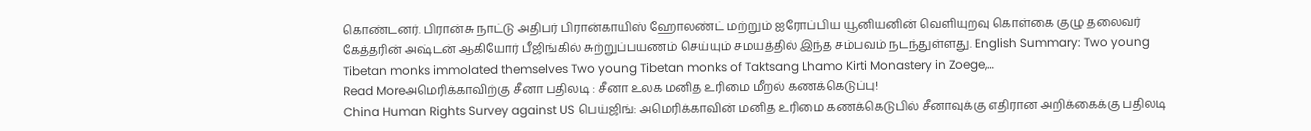கொண்டனர். பிரான்சு நாட்டு அதிபர் பிரான்காயிஸ் ஹோலண்ட் மற்றும் ஐரோப்பிய யூனியனின் வெளியுறவு கொள்கை குழு தலைவர் கேத்தரின் அஷ்டன் ஆகியோர் பீஜிங்கில் சுற்றுப்பயணம் செய்யும் சமயத்தில் இந்த சம்பவம் நடந்துள்ளது. English Summary: Two young Tibetan monks immolated themselves Two young Tibetan monks of Taktsang Lhamo Kirti Monastery in Zoege,…
Read Moreஅமெரிக்காவிற்கு சீனா பதிலடி : சீனா உலக மனித உரிமை மீறல் கணக்கெடுப்பு!
China Human Rights Survey against US பெய்ஜிங்: அமெரிக்காவின் மனித உரிமை கணக்கெடுபில் சீனாவுக்கு எதிரான அறிக்கைக்கு பதிலடி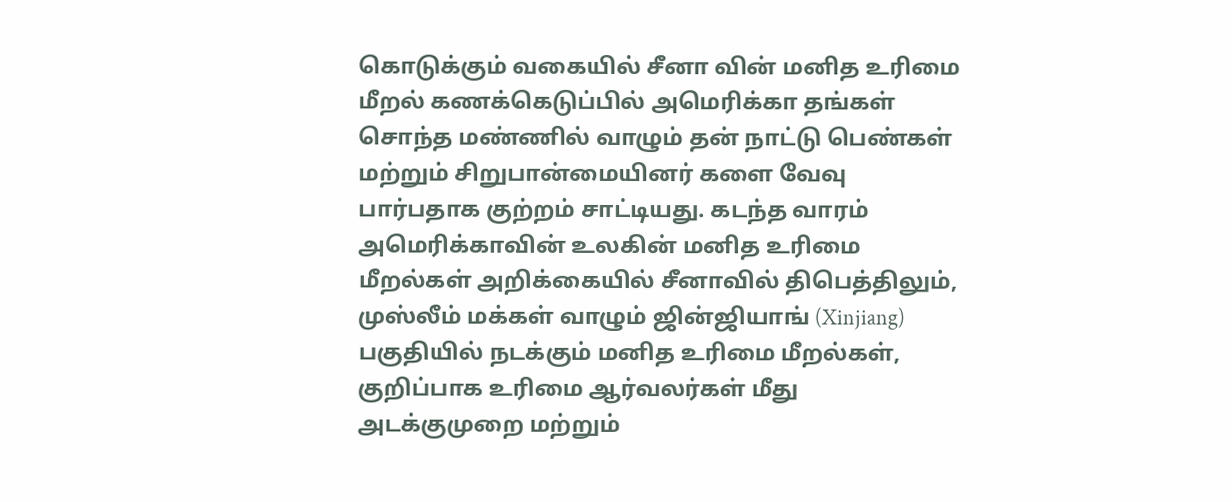கொடுக்கும் வகையில் சீனா வின் மனித உரிமை மீறல் கணக்கெடுப்பில் அமெரிக்கா தங்கள் சொந்த மண்ணில் வாழும் தன் நாட்டு பெண்கள் மற்றும் சிறுபான்மையினர் களை வேவு பார்பதாக குற்றம் சாட்டியது. கடந்த வாரம் அமெரிக்காவின் உலகின் மனித உரிமை மீறல்கள் அறிக்கையில் சீனாவில் திபெத்திலும், முஸ்லீம் மக்கள் வாழும் ஜின்ஜியாங் (Xinjiang) பகுதியில் நடக்கும் மனித உரிமை மீறல்கள், குறிப்பாக உரிமை ஆர்வலர்கள் மீது அடக்குமுறை மற்றும்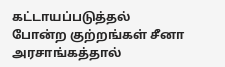கட்டாயப்படுத்தல் போன்ற குற்றங்கள் சீனா அரசாங்கத்தால்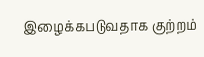இழைக்கபடுவதாக குற்றம்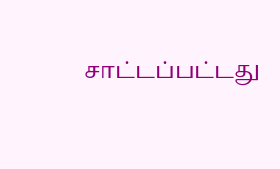சாட்டப்பட்டது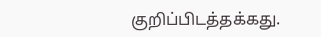குறிப்பிடத்தக்கது.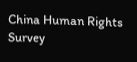China Human Rights Survey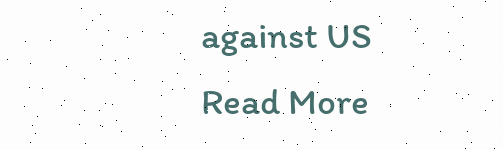against US
Read More